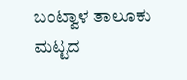ಬಂಟ್ವಾಳ ತಾಲೂಕು ಮಟ್ಟದ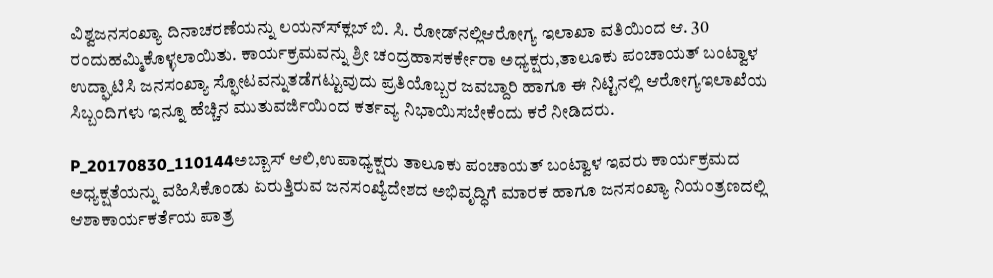ವಿಶ್ವಜನಸಂಖ್ಯಾ ದಿನಾಚರಣೆಯನ್ನು ಲಯನ್ಸ್‍ಕ್ಲಬ್ ಬಿ. ಸಿ. ರೋಡ್‍ನಲ್ಲಿಆರೋಗ್ಯ ಇಲಾಖಾ ವತಿಯಿಂದ ಆ. 30 ರಂದುಹಮ್ಮಿಕೊಳ್ಳಲಾಯಿತು. ಕಾರ್ಯಕ್ರಮವನ್ನು ಶ್ರೀ ಚಂದ್ರಹಾಸಕರ್ಕೇರಾ ಅಧ್ಯಕ್ಷರು,ತಾಲೂಕು ಪಂಚಾಯತ್ ಬಂಟ್ವಾಳ ಉದ್ಘಾಟಿಸಿ ಜನಸಂಖ್ಯಾ ಸ್ಫೋಟವನ್ನುತಡೆಗಟ್ಟುವುದು ಪ್ರತಿಯೊಬ್ಬರ ಜವಬ್ದಾರಿ ಹಾಗೂ ಈ ನಿಟ್ಟಿನಲ್ಲಿ ಆರೋಗ್ಯಇಲಾಖೆಯ ಸಿಬ್ಬಂದಿಗಳು ಇನ್ನೂ ಹೆಚ್ಚಿನ ಮುತುವರ್ಜಿಯಿಂದ ಕರ್ತವ್ಯ ನಿಭಾಯಿಸಬೇಕೆಂದು ಕರೆ ನೀಡಿದರು.

P_20170830_110144ಅಬ್ಬಾಸ್ ಆಲಿ,ಉಪಾಧ್ಯಕ್ಷರು ತಾಲೂಕು ಪಂಚಾಯತ್ ಬಂಟ್ವಾಳ ಇವರು ಕಾರ್ಯಕ್ರಮದ ಅಧ್ಯಕ್ಷತೆಯನ್ನು ವಹಿಸಿಕೊಂಡು ಏರುತ್ತಿರುವ ಜನಸಂಖ್ಯೆದೇಶದ ಅಭಿವೃದ್ಧಿಗೆ ಮಾರಕ ಹಾಗೂ ಜನಸಂಖ್ಯಾ ನಿಯಂತ್ರಣದಲ್ಲಿ ಆಶಾಕಾರ್ಯಕರ್ತೆಯ ಪಾತ್ರ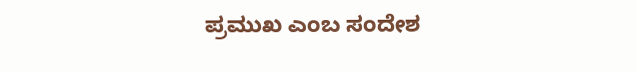ಪ್ರಮುಖ ಎಂಬ ಸಂದೇಶ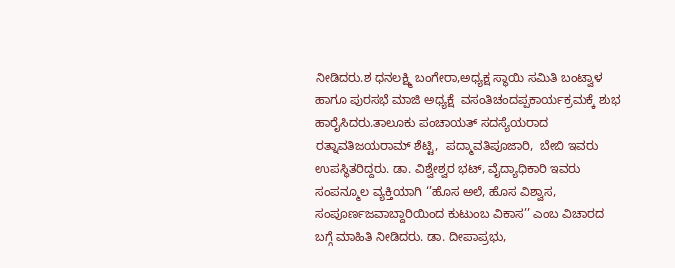ನೀಡಿದರು.ಶ ಧನಲಕ್ಷ್ಮಿ ಬಂಗೇರಾ,ಅಧ್ಯಕ್ಷ ಸ್ಥಾಯಿ ಸಮಿತಿ ಬಂಟ್ವಾಳ ಹಾಗೂ ಪುರಸಭೆ ಮಾಜಿ ಅಧ್ಯಕ್ಷೆ  ವಸಂತಿಚಂದಪ್ಪಕಾರ್ಯಕ್ರಮಕ್ಕೆ ಶುಭ ಹಾರೈಸಿದರು.ತಾಲೂಕು ಪಂಚಾಯತ್ ಸದಸ್ಯೆಯರಾದ  ರತ್ನಾವತಿಜಯರಾಮ್ ಶೆಟ್ಟಿ,  ಪದ್ಮಾವತಿಪೂಜಾರಿ,  ಬೇಬಿ ಇವರು ಉಪಸ್ಥಿತರಿದ್ದರು. ಡಾ. ವಿಶ್ವೇಶ್ವರ ಭಟ್, ವೈದ್ಯಾಧಿಕಾರಿ ಇವರು ಸಂಪನ್ಮೂಲ ವ್ಯಕ್ತಿಯಾಗಿ ‘’ಹೊಸ ಅಲೆ, ಹೊಸ ವಿಶ್ವಾಸ, ಸಂಪೂರ್ಣಜವಾಬ್ದಾರಿಯಿಂದ ಕುಟುಂಬ ವಿಕಾಸ’’ ಎಂಬ ವಿಚಾರದ ಬಗ್ಗೆ ಮಾಹಿತಿ ನೀಡಿದರು. ಡಾ. ದೀಪಾಪ್ರಭು,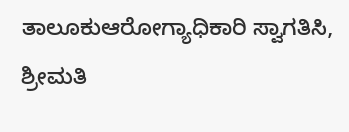ತಾಲೂಕುಆರೋಗ್ಯಾಧಿಕಾರಿ ಸ್ವಾಗತಿಸಿ, ಶ್ರೀಮತಿ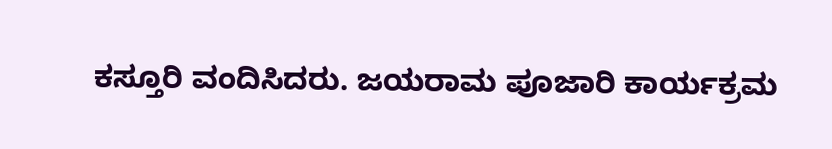ಕಸ್ತೂರಿ ವಂದಿಸಿದರು. ಜಯರಾಮ ಪೂಜಾರಿ ಕಾರ್ಯಕ್ರಮ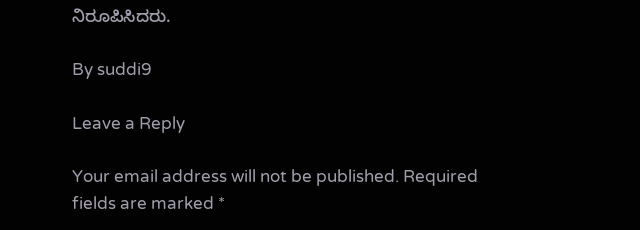ನಿರೂಪಿಸಿದರು.

By suddi9

Leave a Reply

Your email address will not be published. Required fields are marked *